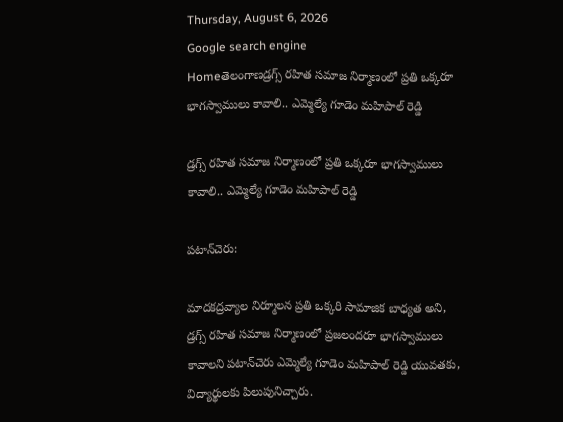Thursday, August 6, 2026
Google search engine
Homeతెలంగాణడ్రగ్స్ రహిత సమాజ నిర్మాణంలో ప్రతి ఒక్కరూ భాగస్వాములు కావాలి.. ఎమ్మెల్యే గూడెం మహిపాల్ రెడ్డి

డ్రగ్స్ రహిత సమాజ నిర్మాణంలో ప్రతి ఒక్కరూ భాగస్వాములు కావాలి.. ఎమ్మెల్యే గూడెం మహిపాల్ రెడ్డి

పటాన్‌చెరు:

మాదకద్రవ్యాల నిర్మూలన ప్రతి ఒక్కరి సామాజిక బాధ్యత అని, డ్రగ్స్ రహిత సమాజ నిర్మాణంలో ప్రజలందరూ భాగస్వాములు కావాలని పటాన్‌చెరు ఎమ్మెల్యే గూడెం మహిపాల్ రెడ్డి యువతకు, విద్యార్థులకు పిలుపునిచ్చారు.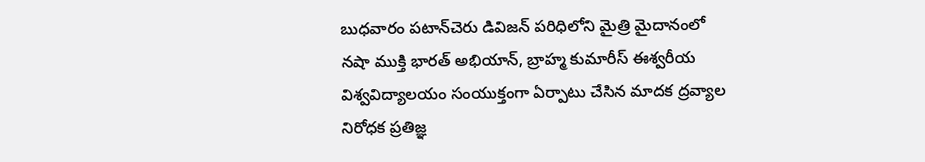బుధవారం పటాన్‌చెరు డివిజన్ పరిధిలోని మైత్రి మైదానంలో నషా ముక్తి భారత్ అభియాన్, బ్రాహ్మ కుమారీస్ ఈశ్వరీయ విశ్వవిద్యాలయం సంయుక్తంగా ఏర్పాటు చేసిన మాదక ద్రవ్యాల నిరోధక ప్రతిజ్ఞ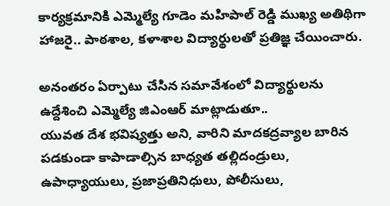కార్యక్రమానికి ఎమ్మెల్యే గూడెం మహిపాల్ రెడ్డి ముఖ్య అతిథిగా హాజరై.. పాఠశాల, కళాశాల విద్యార్థులతో ప్రతిజ్ఞ చేయించారు.

అనంతరం ఏర్పాటు చేసిన సమావేశంలో విద్యార్థులను ఉద్దేశించి ఎమ్మెల్యే జిఎంఆర్ మాట్లాడుతూ..
యువత దేశ భవిష్యత్తు అని, వారిని మాదకద్రవ్యాల బారిన పడకుండా కాపాడాల్సిన బాధ్యత తల్లిదండ్రులు, ఉపాధ్యాయులు, ప్రజాప్రతినిధులు, పోలీసులు,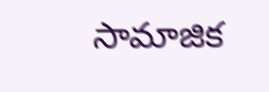సామాజిక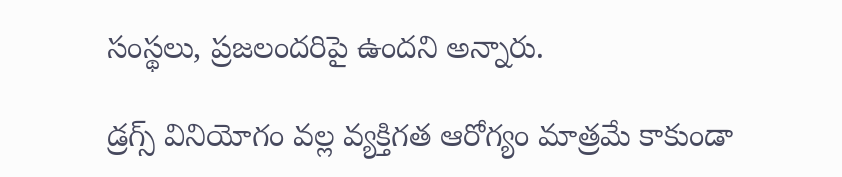సంస్థలు, ప్రజలందరిపై ఉందని అన్నారు.

డ్రగ్స్ వినియోగం వల్ల వ్యక్తిగత ఆరోగ్యం మాత్రమే కాకుండా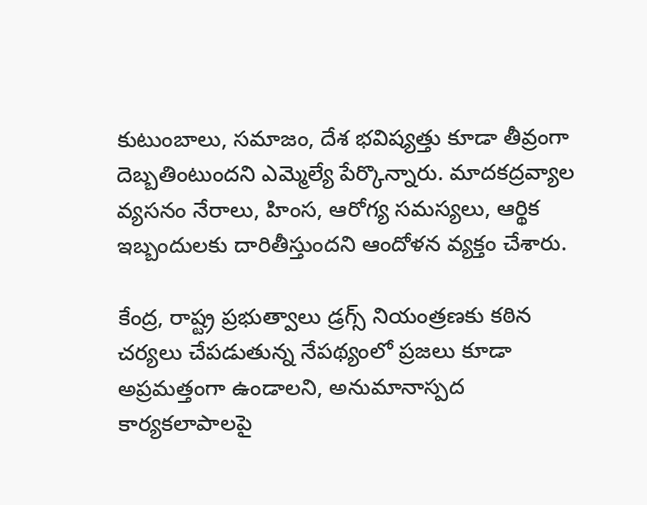కుటుంబాలు, సమాజం, దేశ భవిష్యత్తు కూడా తీవ్రంగా దెబ్బతింటుందని ఎమ్మెల్యే పేర్కొన్నారు. మాదకద్రవ్యాల వ్యసనం నేరాలు, హింస, ఆరోగ్య సమస్యలు, ఆర్థిక ఇబ్బందులకు దారితీస్తుందని ఆందోళన వ్యక్తం చేశారు.

కేంద్ర, రాష్ట్ర ప్రభుత్వాలు డ్రగ్స్ నియంత్రణకు కఠిన చర్యలు చేపడుతున్న నేపథ్యంలో ప్రజలు కూడా అప్రమత్తంగా ఉండాలని, అనుమానాస్పద కార్యకలాపాలపై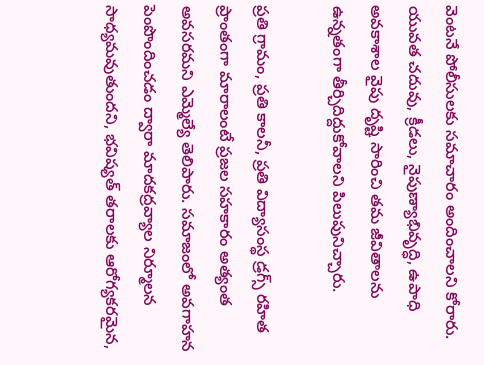వెంటనే పోలీసులకు సమాచారం అందించాలని కోరారు. యువత చదువు, క్రీడలు, నైపుణ్యాభివృద్ధి, ఉపాధి అవకాశాల వైపు దృష్టి సారించి తమ జీవితాలను ఉన్నతంగా తీర్చిదిద్దుకోవాలని పిలుపునిచ్చారు.

ప్రతి గ్రామం, ప్రతి కాలనీ, ప్రతి విద్యాసంస్థ డ్రగ్స్ రహిత ప్రాంతంగా మారాలంటే ప్రజల సహకారం అత్యంత అవసరమని ఎమ్మెల్యే తెలిపారు. సమాజంలో అవగాహన పెంపొందించడం ద్వారా మాదకద్రవ్యాల నిర్మూలన సాధ్యమవుతుందని, భవిష్యత్ తరాలకు ఆరోగ్యకరమైన,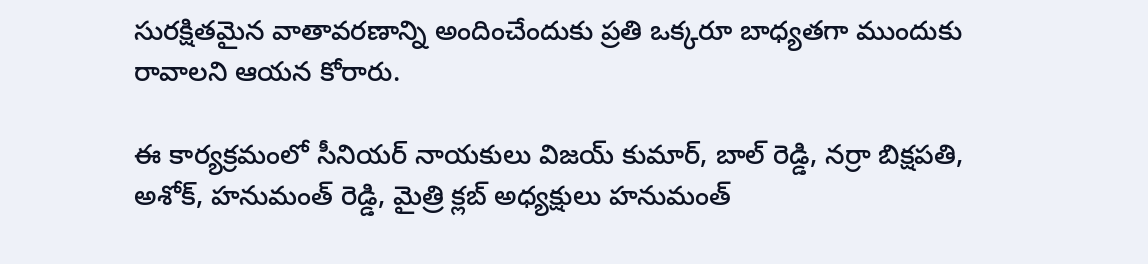సురక్షితమైన వాతావరణాన్ని అందించేందుకు ప్రతి ఒక్కరూ బాధ్యతగా ముందుకు రావాలని ఆయన కోరారు.

ఈ కార్యక్రమంలో సీనియర్ నాయకులు విజయ్ కుమార్, బాల్ రెడ్డి, నర్రా బిక్షపతి, అశోక్, హనుమంత్ రెడ్డి, మైత్రి క్లబ్ అధ్యక్షులు హనుమంత్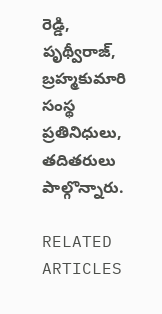రెడ్డి, పృథ్వీరాజ్, బ్రహ్మకుమారి సంస్థ ప్రతినిధులు, తదితరులు పాల్గొన్నారు.

RELATED ARTICLES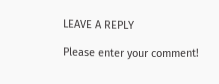LEAVE A REPLY

Please enter your comment!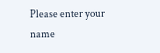Please enter your name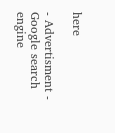here

- Advertisment -
Google search engine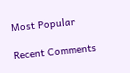Most Popular

Recent Comments